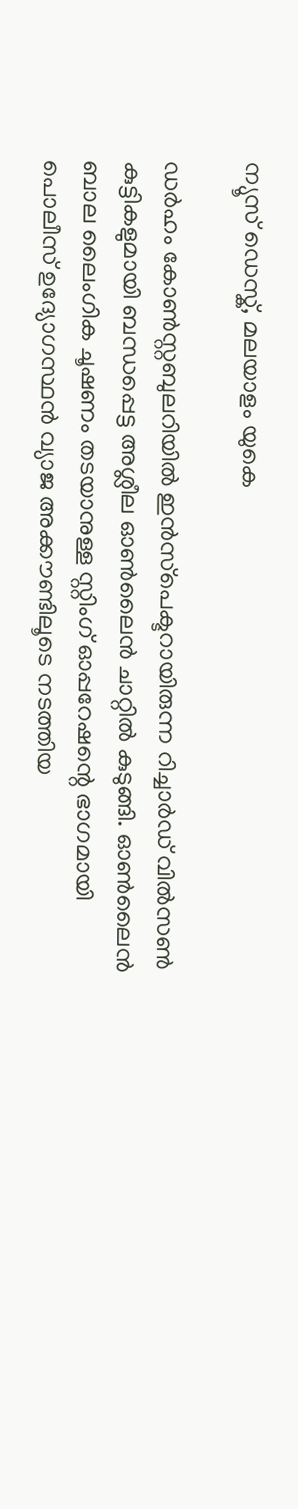ന്യൂസ് ഡെസ്ക്, മലയാളം യുകെ

ഡർഹം കോൺസ്റ്റബുലറിയിൽ ഇൻസ്‌പെക്ടറായിരുന്ന റിച്ചാർഡ് വിൽസൺ കുട്ടികളുമായി ബന്ധപ്പെട്ട അശ്ലീല ഓൺലൈൻ ചാറ്റിൽ കുടുങ്ങി. ഓൺലൈൻ ബാല ലൈംഗിക ചൂഷണം തടയാനുള്ള സ്റ്റിംഗ് ഓപ്പറേഷന്റെ ഭാഗമായി പൊലീസ് ഉദ്യോഗസ്ഥൻ വ്യാജ അക്കൗണ്ടിലൂടെ നടത്തിയ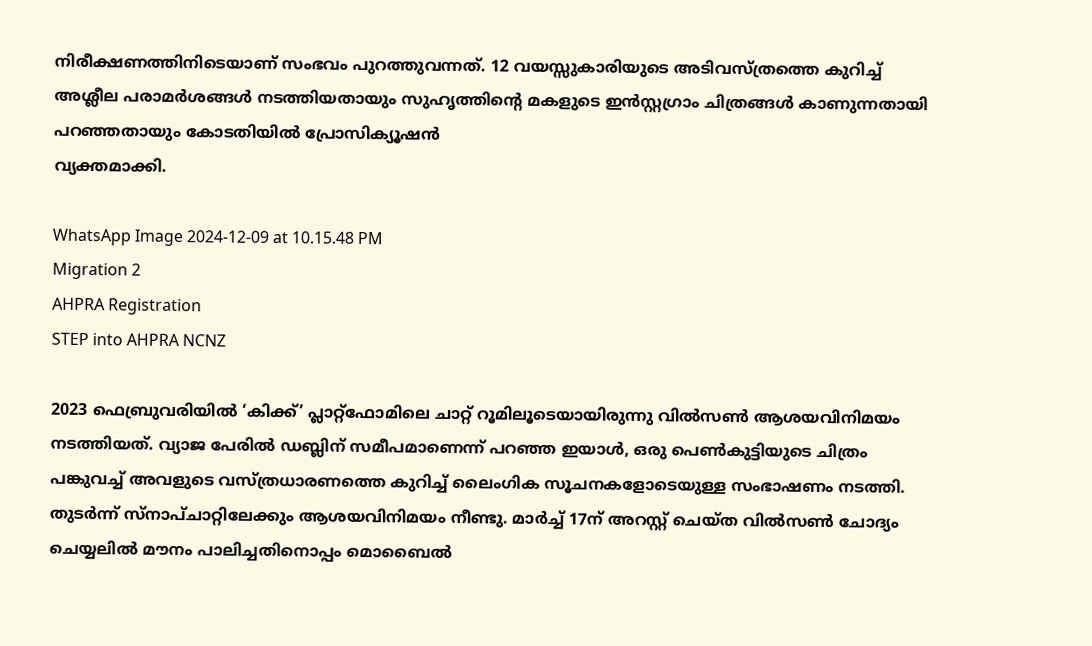നിരീക്ഷണത്തിനിടെയാണ് സംഭവം പുറത്തുവന്നത്. 12 വയസ്സുകാരിയുടെ അടിവസ്ത്രത്തെ കുറിച്ച് അശ്ലീല പരാമർശങ്ങൾ നടത്തിയതായും സുഹൃത്തിന്റെ മകളുടെ ഇൻസ്റ്റഗ്രാം ചിത്രങ്ങൾ കാണുന്നതായി പറഞ്ഞതായും കോടതിയിൽ പ്രോസിക്യൂഷൻ
വ്യക്തമാക്കി.

WhatsApp Image 2024-12-09 at 10.15.48 PM
Migration 2
AHPRA Registration
STEP into AHPRA NCNZ

2023 ഫെബ്രുവരിയിൽ ‘കിക്ക്’ പ്ലാറ്റ്ഫോമിലെ ചാറ്റ് റൂമിലൂടെയായിരുന്നു വിൽസൺ ആശയവിനിമയം നടത്തിയത്. വ്യാജ പേരിൽ ഡബ്ലിന് സമീപമാണെന്ന് പറഞ്ഞ ഇയാൾ, ഒരു പെൺകുട്ടിയുടെ ചിത്രം പങ്കുവച്ച് അവളുടെ വസ്ത്രധാരണത്തെ കുറിച്ച് ലൈംഗിക സൂചനകളോടെയുള്ള സംഭാഷണം നടത്തി. തുടർന്ന് സ്നാപ്ചാറ്റിലേക്കും ആശയവിനിമയം നീണ്ടു. മാർച്ച് 17ന് അറസ്റ്റ് ചെയ്ത വിൽസൺ ചോദ്യം ചെയ്യലിൽ മൗനം പാലിച്ചതിനൊപ്പം മൊബൈൽ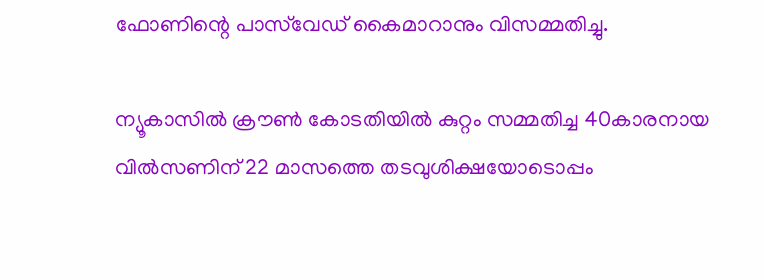ഫോണിന്റെ പാസ്‌വേഡ് കൈമാറാനും വിസമ്മതിച്ചു.

ന്യൂകാസിൽ ക്രൗൺ കോടതിയിൽ കുറ്റം സമ്മതിച്ച 40കാരനായ വിൽസണിന് 22 മാസത്തെ തടവുശിക്ഷയോടൊപ്പം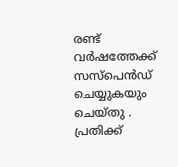രണ്ട് വർഷത്തേക്ക് സസ്പെൻഡ് ചെയ്യുകയും ചെയ്തു . പ്രതിക്ക്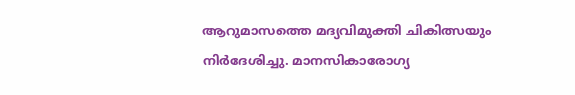ആറുമാസത്തെ മദ്യവിമുക്തി ചികിത്സയും നിർദേശിച്ചു. മാനസികാരോഗ്യ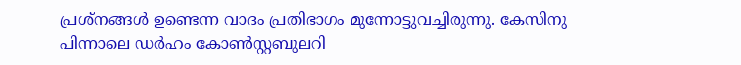പ്രശ്നങ്ങൾ ഉണ്ടെന്ന വാദം പ്രതിഭാഗം മുന്നോട്ടുവച്ചിരുന്നു. കേസിനു പിന്നാലെ ഡർഹം കോൺസ്റ്റബുലറി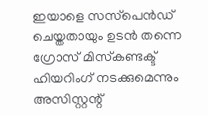ഇയാളെ സസ്‌പെൻഡ് ചെയ്തതായും ഉടൻ തന്നെ ഗ്രോസ് മിസ്‌കണ്ടക്ട് ഹിയറിംഗ് നടക്കുമെന്നും അസിസ്റ്റന്റ്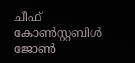ചീഫ് കോൺസ്റ്റബിൾ ജോൺ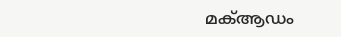മക്‌ആഡം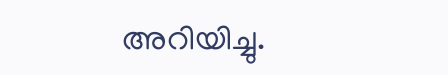അറിയിച്ചു.